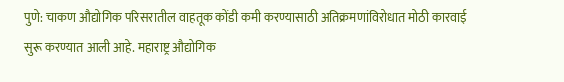पुणे: चाकण औद्योगिक परिसरातील वाहतूक कोंडी कमी करण्यासाठी अतिक्रमणांविरोधात मोठी कारवाई सुरू करण्यात आली आहे. महाराष्ट्र औद्योगिक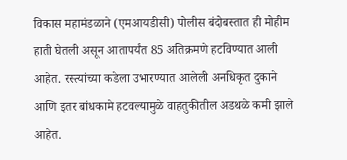विकास महामंडळाने (एमआयडीसी) पोलीस बंदोबस्तात ही मोहीम हाती घेतली असून आतापर्यंत 85 अतिक्रमणे हटविण्यात आली आहेत. रस्त्यांच्या कडेला उभारण्यात आलेली अनधिकृत दुकाने आणि इतर बांधकामे हटवल्यामुळे वाहतुकीतील अडथळे कमी झाले आहेत.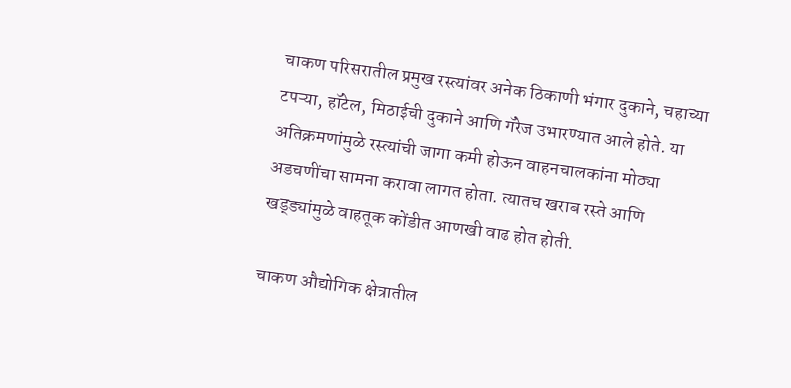चाकण परिसरातील प्रमुख रस्त्यांवर अनेक ठिकाणी भंगार दुकाने, चहाच्या टपऱ्या, हॉटेल, मिठाईची दुकाने आणि गॅरेज उभारण्यात आले होते. या अतिक्रमणांमुळे रस्त्यांची जागा कमी होऊन वाहनचालकांना मोठ्या अडचणींचा सामना करावा लागत होता. त्यातच खराब रस्ते आणि खड्ड्यांमुळे वाहतूक कोंडीत आणखी वाढ होत होती.

चाकण औद्योगिक क्षेत्रातील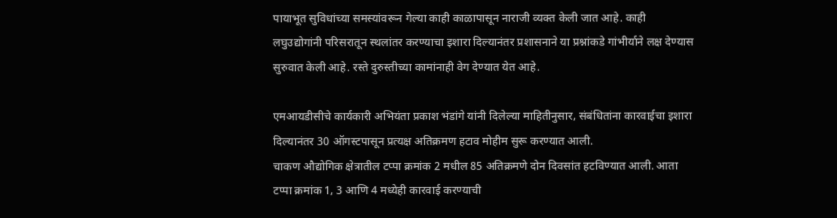पायाभूत सुविधांच्या समस्यांवरून गेल्या काही काळापासून नाराजी व्यक्त केली जात आहे. काही लघुउद्योगांनी परिसरातून स्थलांतर करण्याचा इशारा दिल्यानंतर प्रशासनाने या प्रश्नांकडे गांभीर्याने लक्ष देण्यास सुरुवात केली आहे. रस्ते दुरुस्तीच्या कामांनाही वेग देण्यात येत आहे.

एमआयडीसीचे कार्यकारी अभियंता प्रकाश भंडांगे यांनी दिलेल्या माहितीनुसार, संबंधितांना कारवाईचा इशारा दिल्यानंतर 30 ऑगस्टपासून प्रत्यक्ष अतिक्रमण हटाव मोहीम सुरू करण्यात आली.
चाकण औद्योगिक क्षेत्रातील टप्पा क्रमांक 2 मधील 85 अतिक्रमणे दोन दिवसांत हटविण्यात आली. आता टप्पा क्रमांक 1, 3 आणि 4 मध्येही कारवाई करण्याची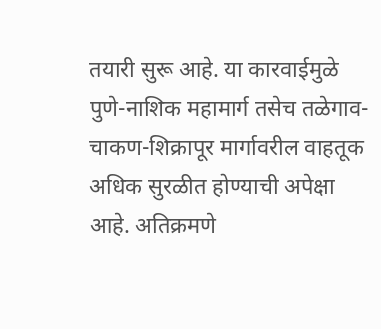तयारी सुरू आहे. या कारवाईमुळे पुणे-नाशिक महामार्ग तसेच तळेगाव-चाकण-शिक्रापूर मार्गावरील वाहतूक अधिक सुरळीत होण्याची अपेक्षा आहे. अतिक्रमणे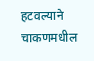हटवल्याने चाकणमधील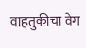वाहतुकीचा वेग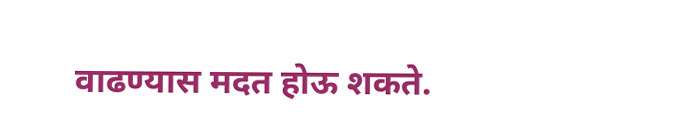वाढण्यास मदत होऊ शकते.